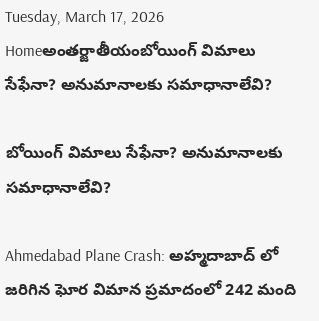Tuesday, March 17, 2026
Homeఅంతర్జాతీయంబోయింగ్ విమాలు సేఫేనా? అనుమానాలకు సమాధానాలేవి?

బోయింగ్ విమాలు సేఫేనా? అనుమానాలకు సమాధానాలేవి?

Ahmedabad Plane Crash: అహ్మదాబాద్ లో జరిగిన ఘోర విమాన ప్రమాదంలో 242 మంది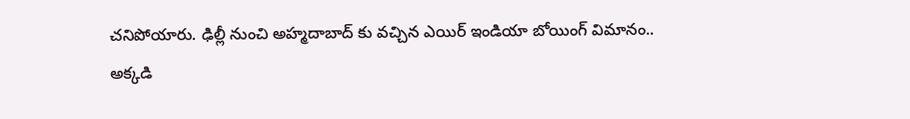చనిపోయారు. ఢిల్లీ నుంచి అహ్మదాబాద్ కు వచ్చిన ఎయిర్ ఇండియా బోయింగ్ విమానం.. అక్కడి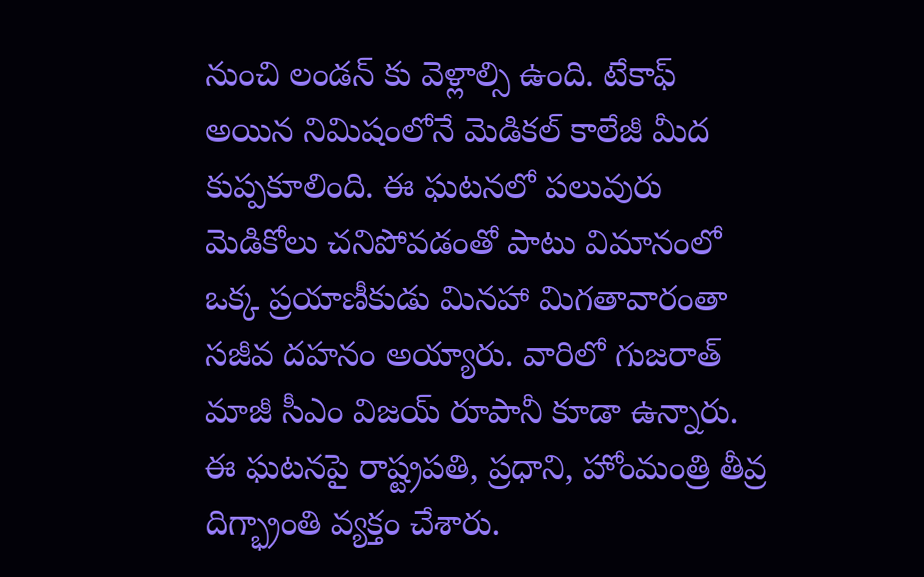నుంచి లండన్ కు వెళ్లాల్సి ఉంది. టేకాఫ్ అయిన నిమిషంలోనే మెడికల్ కాలేజీ మీద కుప్పకూలింది. ఈ ఘటనలో పలువురు మెడికోలు చనిపోవడంతో పాటు విమానంలో ఒక్క ప్రయాణీకుడు మినహా మిగతావారంతా సజీవ దహనం అయ్యారు. వారిలో గుజరాత్ మాజీ సీఎం విజయ్ రూపానీ కూడా ఉన్నారు. ఈ ఘటనపై రాష్ట్రపతి, ప్రధాని, హోంమంత్రి తీవ్ర దిగ్భ్రాంతి వ్యక్తం చేశారు.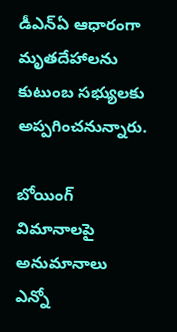డీఎన్ఏ ఆధారంగా మృతదేహాలను కుటుంబ సభ్యులకు అప్పగించనున్నారు.

బోయింగ్ విమానాలపై అనుమానాలు ఎన్నో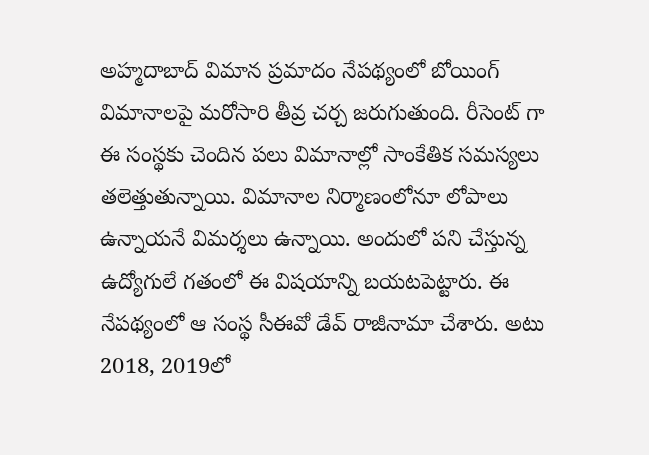అహ్మదాబాద్‌ విమాన ప్రమాదం నేపథ్యంలో బోయింగ్‌ విమానాలపై మరోసారి తీవ్ర చర్చ జరుగుతుంది. రీసెంట్ గా ఈ సంస్థకు చెందిన పలు విమానాల్లో సాంకేతిక సమస్యలు తలెత్తుతున్నాయి. విమానాల నిర్మాణంలోనూ లోపాలు ఉన్నాయనే విమర్శలు ఉన్నాయి. అందులో పని చేస్తున్న ఉద్యోగులే గతంలో ఈ విషయాన్ని బయటపెట్టారు. ఈ నేపథ్యంలో ఆ సంస్థ సీఈవో డేవ్ రాజీనామా చేశారు. అటు 2018, 2019లో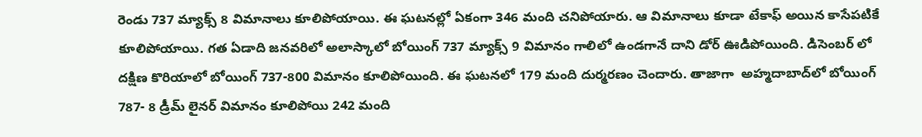రెండు 737 మ్యాక్స్‌ 8 విమానాలు కూలిపోయాయి. ఈ ఘటనల్లో ఏకంగా 346 మంది చనిపోయారు. ఆ విమానాలు కూడా టేకాఫ్ అయిన కాసేపటికే కూలిపోయాయి. గత ఏడాది జనవరిలో అలాస్కాలో బోయింగ్‌ 737 మ్యాక్స్‌ 9 విమానం గాలిలో ఉండగానే దాని డోర్‌ ఊడిపోయింది. డిసెంబర్ లో  దక్షిణ కొరియాలో బోయింగ్‌ 737-800 విమానం కూలిపోయింది. ఈ ఘటనలో 179 మంది దుర్మరణం చెందారు. తాజాగా  అహ్మదాబాద్‌లో బోయింగ్‌ 787- 8 డ్రీమ్‌ లైనర్‌ విమానం కూలిపోయి 242 మంది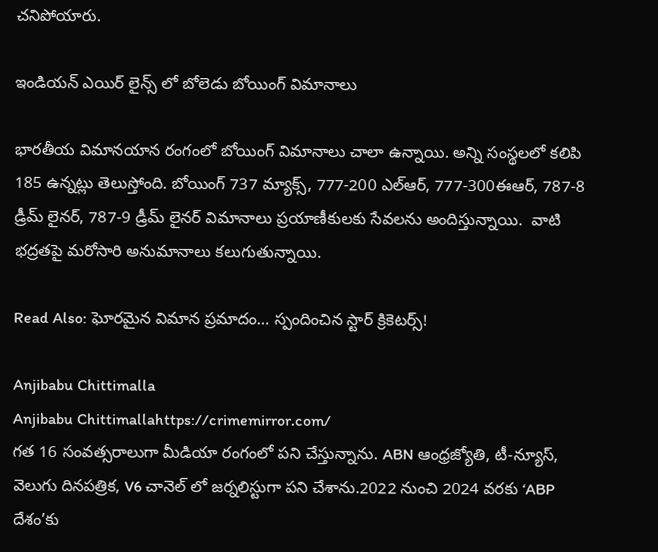చనిపోయారు.

ఇండియన్ ఎయిర్ లైన్స్ లో బోలెడు బోయింగ్ విమానాలు

భారతీయ విమానయాన రంగంలో బోయింగ్ విమానాలు చాలా ఉన్నాయి. అన్ని సంస్థలలో కలిపి 185 ఉన్నట్లు తెలుస్తోంది. బోయింగ్‌ 737 మ్యాక్స్‌, 777-200 ఎల్‌ఆర్‌, 777-300ఈఆర్‌, 787-8 డ్రీమ్‌ లైనర్‌, 787-9 డ్రీమ్‌ లైనర్‌ విమానాలు ప్రయాణీకులకు సేవలను అందిస్తున్నాయి.  వాటి భద్రతపై మరోసారి అనుమానాలు కలుగుతున్నాయి.

Read Also: ఘోరమైన విమాన ప్రమాదం… స్పందించిన స్టార్ క్రికెటర్స్!

Anjibabu Chittimalla
Anjibabu Chittimallahttps://crimemirror.com/
గత 16 సంవత్సరాలుగా మీడియా రంగంలో పని చేస్తున్నాను. ABN ఆంధ్రజ్యోతి, టీ-న్యూస్‌, వెలుగు దినపత్రిక, V6 చానెల్ లో జర్నలిస్టుగా పని చేశాను.2022 నుంచి 2024 వరకు ‘ABP దేశం’కు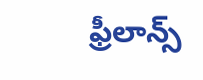ఫ్రీలాన్స్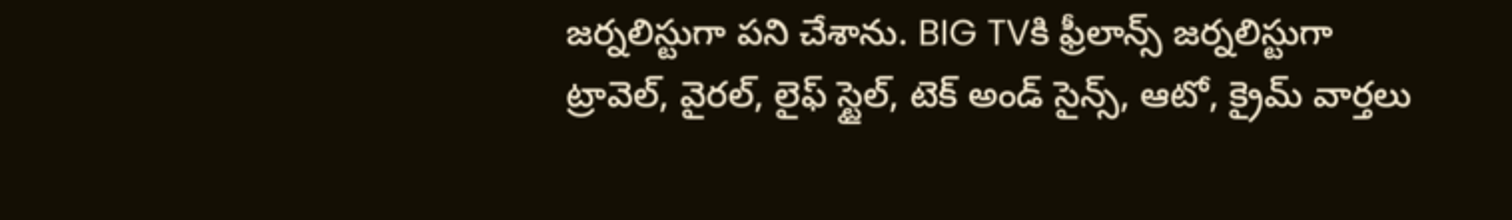జర్నలిస్టుగా పని చేశాను. BIG TVకి ఫ్రీలాన్స్ జర్నలిస్టుగా ట్రావెల్, వైరల్, లైఫ్ స్టైల్, టెక్ అండ్ సైన్స్, ఆటో, క్రైమ్ వార్తలు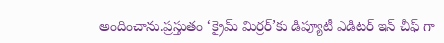అందించాను.ప్రస్తుతం ‘క్రైమ్ మిర్రర్’కు డిప్యూటీ ఎడిటర్ ఇన్ చీఫ్ గా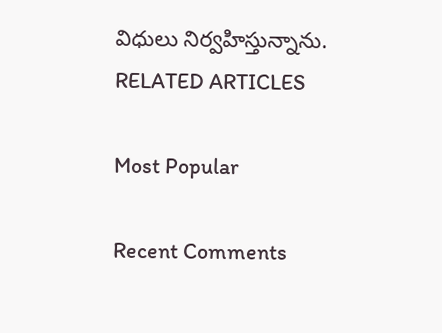విధులు నిర్వహిస్తున్నాను.
RELATED ARTICLES

Most Popular

Recent Comments